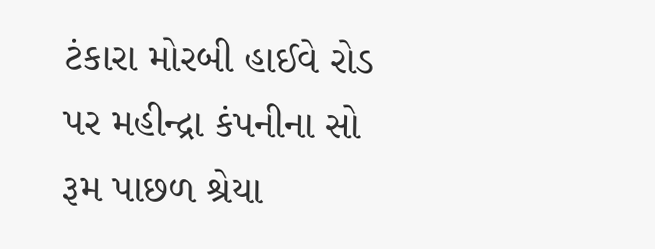ટંકારા મોરબી હાઈવે રોડ પર મહીન્દ્રા કંપનીના સો રૂમ પાછળ શ્રેયા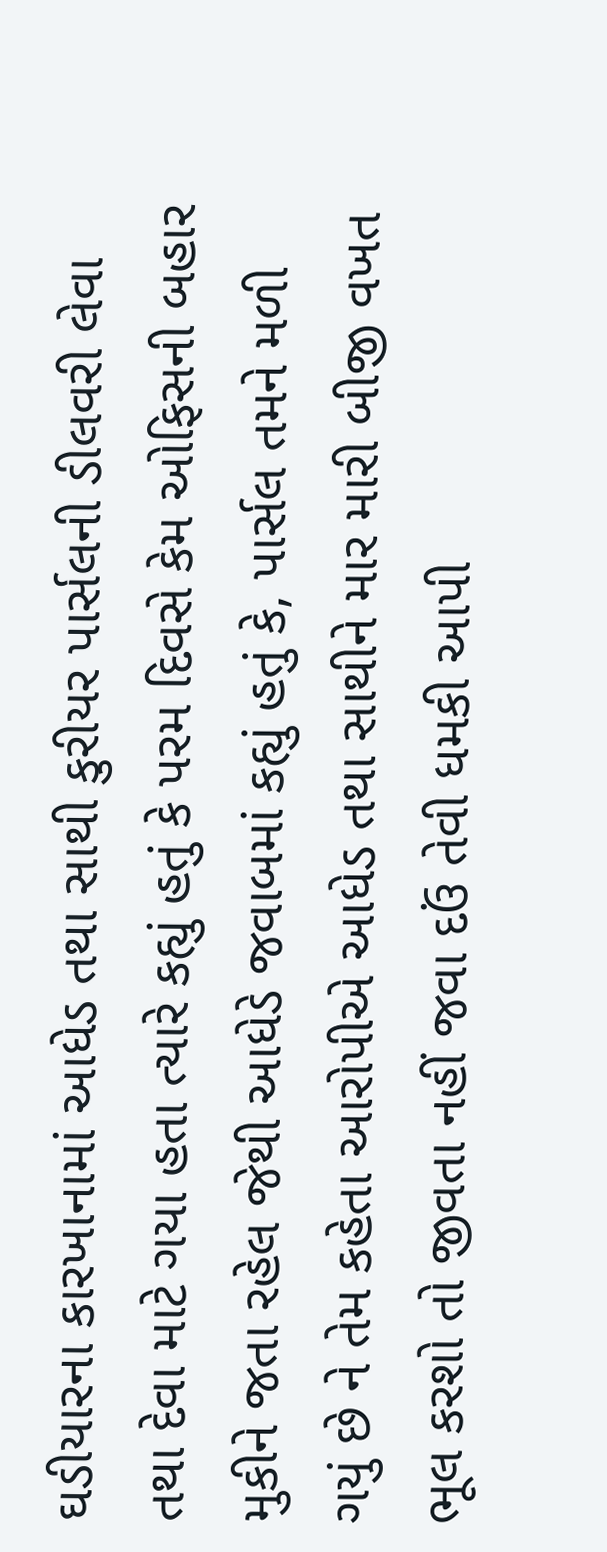ઘડીયારના કારખાનામાં આધેડ તથા સાથી કુરીયર પાર્સલની ડીલવરી લેવા તથા દેવા માટે ગયા હતા ત્યારે કહ્યું હતું કે પરમ દિવસે કેમ ઓફિસની બહાર મુકીને જતા રહેલ જેથી આધેડે જવાબમાં કહ્યું હતું કે, પાર્સલ તમને મળી ગયું છે ને તેમ કહેતા આરોપીએ આધેડ તથા સાથીને માર મારી બીજી વખત ભૂલ કરશો તો જીવતા નહીં જવા દઉં તેવી ધમકી આપી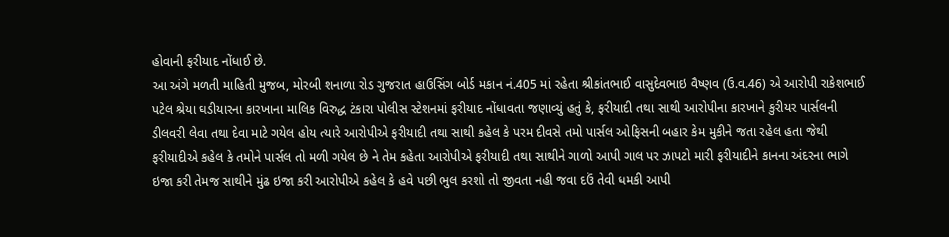હોવાની ફરીયાદ નોંધાઈ છે.
આ અંગે મળતી માહિતી મુજબ, મોરબી શનાળા રોડ ગુજરાત હાઉસિંગ બોર્ડ મકાન નં.405 માં રહેતા શ્રીકાંતભાઈ વાસુદેવભાઇ વૈષ્ણવ (ઉ.વ.46) એ આરોપી રાકેશભાઈ પટેલ શ્રેયા ઘડીયારના કારખાના માલિક વિરુદ્ધ ટંકારા પોલીસ સ્ટેશનમાં ફરીયાદ નોંધાવતા જણાવ્યું હતું કે, ફરીયાદી તથા સાથી આરોપીના કારખાને કુરીયર પાર્સલની ડીલવરી લેવા તથા દેવા માટે ગયેલ હોય ત્યારે આરોપીએ ફરીયાદી તથા સાથી કહેલ કે પરમ દીવસે તમો પાર્સલ ઓફિસની બહાર કેમ મુકીને જતા રહેલ હતા જેથી ફરીયાદીએ કહેલ કે તમોને પાર્સલ તો મળી ગયેલ છે ને તેમ કહેતા આરોપીએ ફરીયાદી તથા સાથીને ગાળો આપી ગાલ પર ઝાપટો મારી ફરીયાદીને કાનના અંદરના ભાગે ઇજા કરી તેમજ સાથીને મુંઢ ઇજા કરી આરોપીએ કહેલ કે હવે પછી ભુલ કરશો તો જીવતા નહી જવા દઉં તેવી ધમકી આપી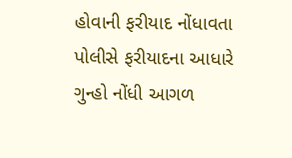હોવાની ફરીયાદ નોંધાવતા પોલીસે ફરીયાદના આધારે ગુન્હો નોંધી આગળ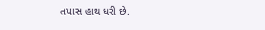તપાસ હાથ ધરી છે.